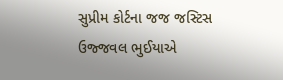સુપ્રીમ કોર્ટના જજ જસ્ટિસ ઉજ્જવલ ભુઈયાએ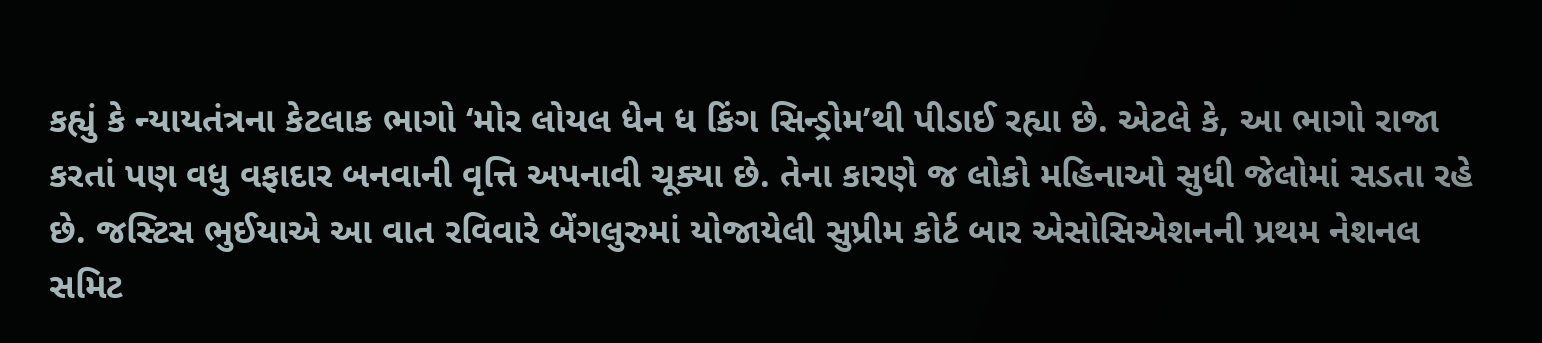કહ્યું કે ન્યાયતંત્રના કેટલાક ભાગો ‘મોર લોયલ ધેન ધ કિંગ સિન્ડ્રોમ’થી પીડાઈ રહ્યા છે. એટલે કે, આ ભાગો રાજા કરતાં પણ વધુ વફાદાર બનવાની વૃત્તિ અપનાવી ચૂક્યા છે. તેના કારણે જ લોકો મહિનાઓ સુધી જેલોમાં સડતા રહે છે. જસ્ટિસ ભુઈયાએ આ વાત રવિવારે બેંગલુરુમાં યોજાયેલી સુપ્રીમ કોર્ટ બાર એસોસિએશનની પ્રથમ નેશનલ સમિટ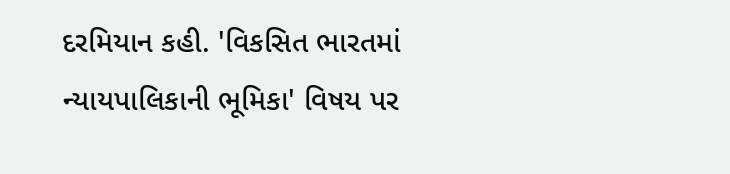દરમિયાન કહી. 'વિકસિત ભારતમાં ન્યાયપાલિકાની ભૂમિકા' વિષય પર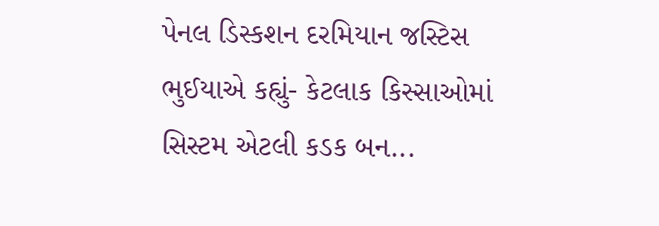પેનલ ડિસ્કશન દરમિયાન જસ્ટિસ ભુઈયાએ કહ્યું- કેટલાક કિસ્સાઓમાં સિસ્ટમ એટલી કડક બન...